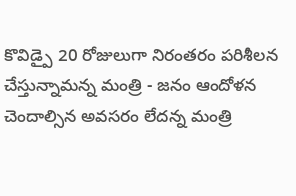కొవిడ్పై 20 రోజులుగా నిరంతరం పరిశీలన చేస్తున్నామన్న మంత్రి - జనం ఆందోళన చెందాల్సిన అవసరం లేదన్న మంత్రి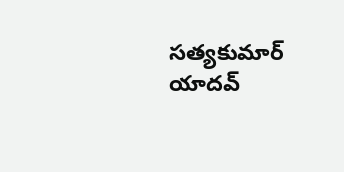సత్యకుమార్ యాదవ్